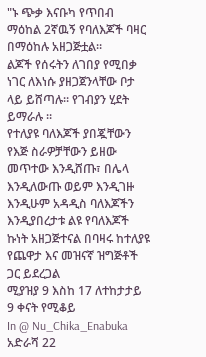"ኑ ጭቃ እናቡካ የጥበብ ማዕከል 2ኛዉኝ የባለእጆች ባዛር በማዕከሉ አዘጋጅቷል።
ልጆች የሰሩትን ለገበያ የሚበቃ ነገር ለእነሱ ያዘጋጀንላቸው ቦታ ላይ ይሸጣሉ። የገብያን ሂደት ይማራሉ ።
የተለያዩ ባለእጆች ያበጇቸውን የእጅ ስራዎቻቸውን ይዘው መጥተው እንዲሸጡ፣ በሌላ እንዲለውጡ ወይም እንዲገዙ እንዲሁም አዳዲስ ባለእጆችን እንዲያበረታቱ ልዩ የባለእጆች ኩነት አዘጋጅተናል በባዛሩ ከተለያዩ የጨዋታ እና መዝናኛ ዝግጅቶች ጋር ይደረጋል
ሚያዝያ 9 እስከ 17 ለተከታታይ 9 ቀናት የሚቆይ
In @ Nu_Chika_Enabuka
አድራሻ 22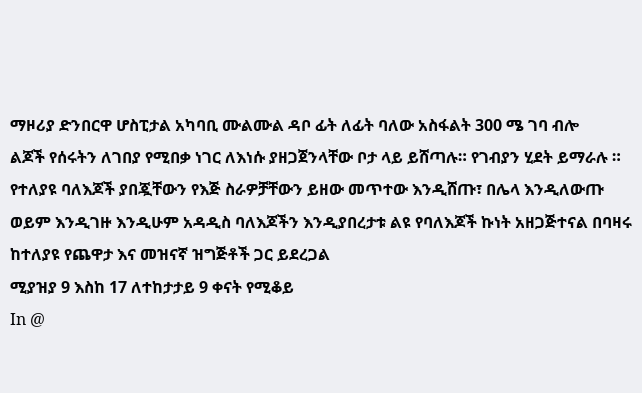ማዞሪያ ድንበርዋ ሆስፒታል አካባቢ ሙልሙል ዳቦ ፊት ለፊት ባለው አስፋልት 300 ሜ ገባ ብሎ
ልጆች የሰሩትን ለገበያ የሚበቃ ነገር ለእነሱ ያዘጋጀንላቸው ቦታ ላይ ይሸጣሉ። የገብያን ሂደት ይማራሉ ።
የተለያዩ ባለእጆች ያበጇቸውን የእጅ ስራዎቻቸውን ይዘው መጥተው እንዲሸጡ፣ በሌላ እንዲለውጡ ወይም እንዲገዙ እንዲሁም አዳዲስ ባለእጆችን እንዲያበረታቱ ልዩ የባለእጆች ኩነት አዘጋጅተናል በባዛሩ ከተለያዩ የጨዋታ እና መዝናኛ ዝግጅቶች ጋር ይደረጋል
ሚያዝያ 9 እስከ 17 ለተከታታይ 9 ቀናት የሚቆይ
In @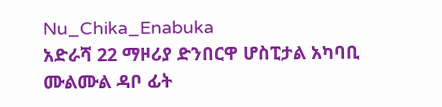Nu_Chika_Enabuka
አድራሻ 22 ማዞሪያ ድንበርዋ ሆስፒታል አካባቢ ሙልሙል ዳቦ ፊት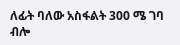ለፊት ባለው አስፋልት 300 ሜ ገባ ብሎ